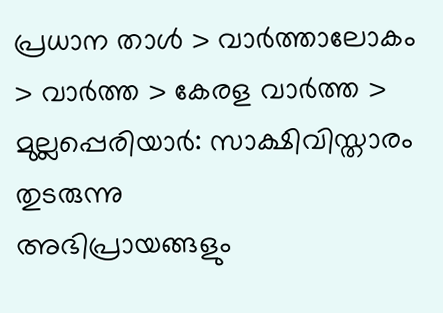പ്രധാന താള്‍ > വാര്‍ത്താലോകം > വാര്‍ത്ത > കേരള വാര്‍ത്ത > മുല്ലപ്പെരിയാര്‍: സാക്ഷിവിസ്താരം തുടരുന്നു
അഭിപ്രായങ്ങളും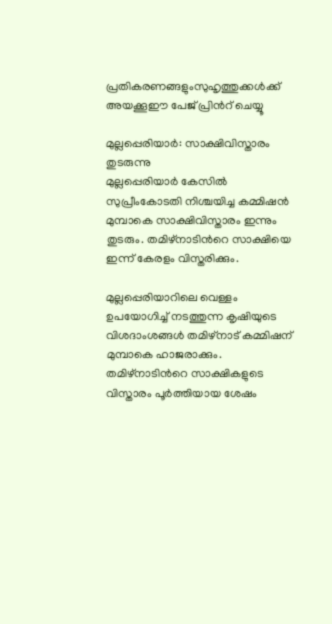പ്രതികരണങ്ങളുംസുഹൃത്തുക്കള്‍ക്ക് അയക്കൂഈ പേജ് പ്രിന്‍റ് ചെയ്യൂ

മുല്ലപ്പെരിയാര്‍: സാക്ഷിവിസ്താരം തുടരുന്നു
മുല്ലപ്പെരിയാര്‍ കേസില്‍ സുപ്രീംകോടതി നിശ്ചയിച്ച കമ്മിഷന്‍ മുമ്പാകെ സാക്ഷിവിസ്താരം ഇന്നും തുടരും. തമിഴ്നാടിന്‍റെ സാക്ഷിയെ ഇന്ന് കേരളം വിസ്തരിക്കും.

മുല്ലപ്പെരിയാറിലെ വെള്ളം ഉപയോഗിച്ച് നടത്തുന്ന കൃഷിയുടെ വിശദാംശങ്ങള്‍ തമിഴ്നാട് കമ്മിഷന് മുമ്പാകെ ഹാജരാക്കും. തമിഴ്നാടിന്‍റെ സാക്ഷികളുടെ വിസ്താരം പൂര്‍ത്തിയായ ശേഷം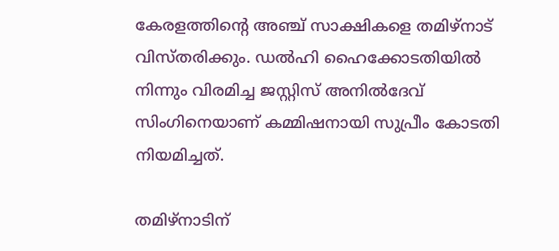കേരളത്തിന്‍റെ അഞ്ച് സാക്ഷികളെ തമിഴ്നാട് വിസ്തരിക്കും. ഡല്‍ഹി ഹൈക്കോടതിയില്‍ നിന്നും വിരമിച്ച ജസ്റ്റിസ് അനില്‍ദേവ് സിംഗിനെയാണ് കമ്മിഷനായി സുപ്രീം കോടതി നിയമിച്ചത്.

തമിഴ്നാടിന്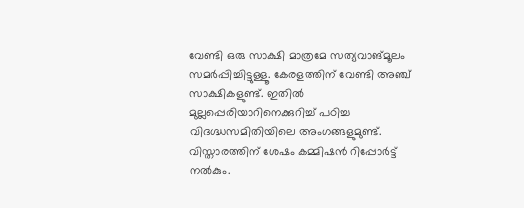വേണ്ടി ഒരു സാക്ഷി മാത്രമേ സത്യവാങ്മൂലം സമര്‍പ്പിച്ചിട്ടുള്ളൂ. കേരളത്തിന് വേണ്ടി അഞ്ച് സാക്ഷികളുണ്ട്. ഇതില്‍ മുല്ലപ്പെരിയാറിനെക്കുറിച്ച് പഠിച്ച വിദഗ്ദ്ധസമിതിയിലെ അംഗങ്ങളുമുണ്ട്. വിസ്താരത്തിന് ശേഷം കമ്മിഷന്‍ റിപ്പോര്‍ട്ട് നല്‍കും.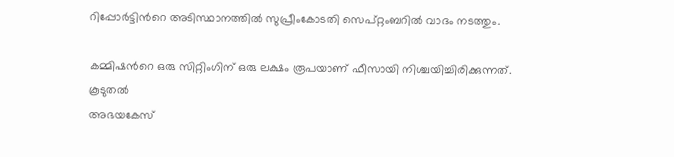റിപ്പോര്‍ട്ടിന്‍റെ അടിസ്ഥാനത്തില്‍ സുപ്രീംകോടതി സെപ്റ്റംബറില്‍ വാദം നടത്തും.

കമ്മിഷന്‍റെ ഒരു സിറ്റിംഗിന് ഒരു ലക്ഷം രൂപയാണ് ഫീസായി നിശ്ചയിച്ചിരിക്കുന്നത്.
കൂടുതല്‍
അഭയകേസ്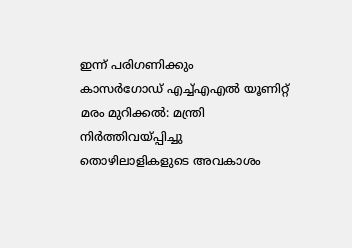ഇന്ന് പരിഗണിക്കും
കാസര്‍ഗോഡ് എച്ച്എഎല്‍ യൂണിറ്റ്
മരം മുറിക്കല്‍: മന്ത്രി നിര്‍ത്തിവയ്പ്പിച്ചു
തൊഴിലാളികളുടെ അവകാശം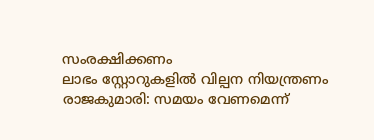സംരക്ഷിക്കണം
ലാഭം സ്റ്റോറുകളില്‍ വില്പന നിയന്ത്രണം
രാജകുമാരി: സമയം വേണമെന്ന്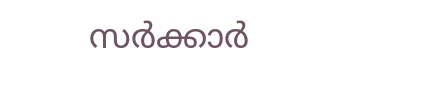സര്‍ക്കാര്‍